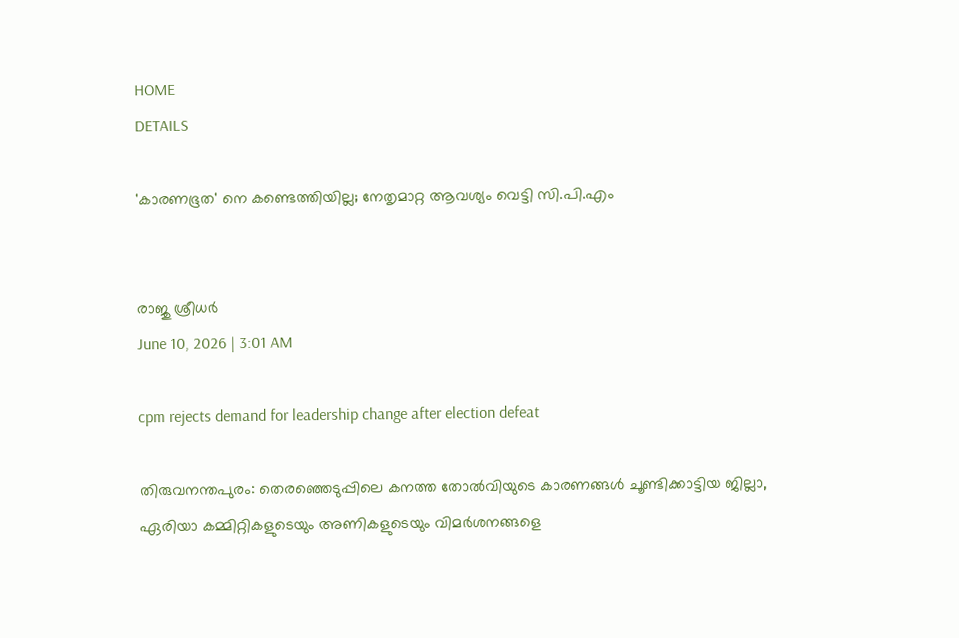HOME
DETAILS

'കാരണഭൂത' നെ കണ്ടെത്തിയില്ല; നേതൃമാറ്റ ആവശ്യം വെട്ടി സി.പി.എം


രാജു ശ്രീധർ
June 10, 2026 | 3:01 AM

cpm rejects demand for leadership change after election defeat

തിരുവനന്തപുരം: തെരഞ്ഞെടുപ്പിലെ കനത്ത തോൽവിയുടെ കാരണങ്ങൾ ചൂണ്ടിക്കാട്ടിയ ജില്ലാ, ഏരിയാ കമ്മിറ്റികളുടെയും അണികളുടെയും വിമർശനങ്ങളെ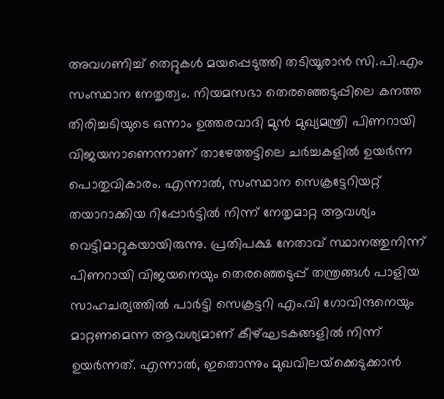അവഗണിച്ച് തെറ്റുകൾ മയപ്പെടുത്തി തടിയൂരാൻ സി.പി.എം സംസ്ഥാന നേതൃത്വം. നിയമസഭാ തെരഞ്ഞെടുപ്പിലെ കനത്ത തിരിച്ചടിയുടെ ഒന്നാം ഉത്തരവാദി മുൻ മുഖ്യമന്ത്രി പിണറായി വിജയനാണെന്നാണ് താഴേത്തട്ടിലെ ചർച്ചകളിൽ ഉയർന്ന പൊതുവികാരം. എന്നാൽ, സംസ്ഥാന സെക്രട്ടേറിയറ്റ് തയാറാക്കിയ റിപ്പോർട്ടിൽ നിന്ന് നേതൃമാറ്റ ആവശ്യം വെട്ടിമാറ്റുകയായിരുന്നു. പ്രതിപക്ഷ നേതാവ് സ്ഥാനത്തുനിന്ന് പിണറായി വിജയനെയും തെരഞ്ഞെടുപ്പ് തന്ത്രങ്ങൾ പാളിയ സാഹചര്യത്തിൽ പാർട്ടി സെക്രട്ടറി എം.വി ഗോവിന്ദനെയും മാറ്റണമെന്ന ആവശ്യമാണ് കീഴ്ഘടകങ്ങളിൽ നിന്ന് ഉയർന്നത്. എന്നാൽ, ഇതൊന്നും മുഖവിലയ്‌ക്കെടുക്കാൻ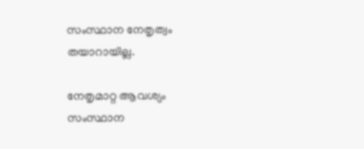സംസ്ഥാന നേതൃത്വം തയാറായില്ല.

നേതൃമാറ്റ ആവശ്യം സംസ്ഥാന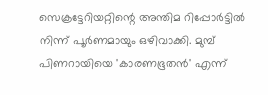സെക്രട്ടേറിയറ്റിന്റെ അന്തിമ റിപ്പോർട്ടിൽ നിന്ന് പൂർണമായും ഒഴിവാക്കി. മുമ്പ് പിണറായിയെ 'കാരണഭൂതൻ' എന്ന്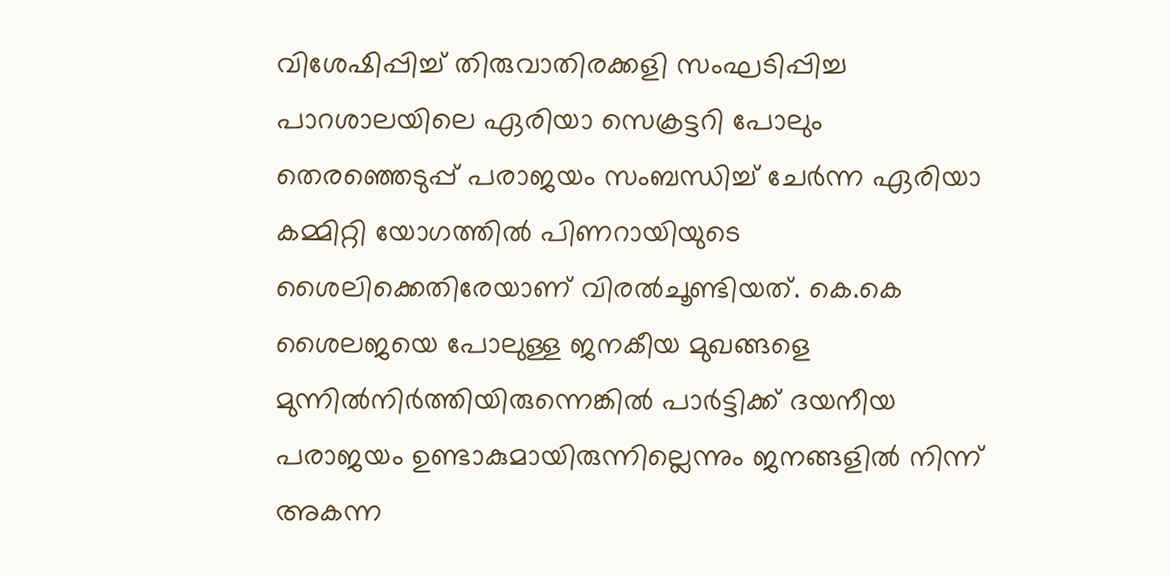വിശേഷിപ്പിച്ച് തിരുവാതിരക്കളി സംഘടിപ്പിച്ച പാറശാലയിലെ ഏരിയാ സെക്രട്ടറി പോലും തെരഞ്ഞെടുപ്പ് പരാജയം സംബന്ധിച്ച് ചേർന്ന ഏരിയാ കമ്മിറ്റി യോഗത്തിൽ പിണറായിയുടെ ശൈലിക്കെതിരേയാണ് വിരൽചൂണ്ടിയത്. കെ.കെ ശൈലജയെ പോലുള്ള ജനകീയ മുഖങ്ങളെ മുന്നിൽനിർത്തിയിരുന്നെങ്കിൽ പാർട്ടിക്ക് ദയനീയ പരാജയം ഉണ്ടാകുമായിരുന്നില്ലെന്നും ജനങ്ങളിൽ നിന്ന് അകന്ന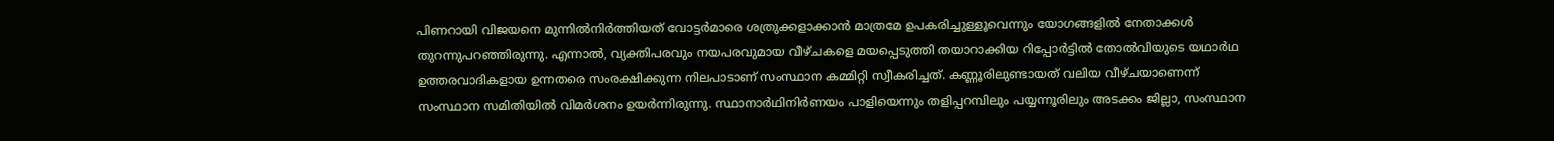പിണറായി വിജയനെ മുന്നിൽനിർത്തിയത് വോട്ടർമാരെ ശത്രുക്കളാക്കാൻ മാത്രമേ ഉപകരിച്ചുള്ളൂവെന്നും യോഗങ്ങളിൽ നേതാക്കൾ തുറന്നുപറഞ്ഞിരുന്നു. എന്നാൽ, വ്യക്തിപരവും നയപരവുമായ വീഴ്ചകളെ മയപ്പെടുത്തി തയാറാക്കിയ റിപ്പോർട്ടിൽ തോൽവിയുടെ യഥാർഥ ഉത്തരവാദികളായ ഉന്നതരെ സംരക്ഷിക്കുന്ന നിലപാടാണ് സംസ്ഥാന കമ്മിറ്റി സ്വീകരിച്ചത്. കണ്ണൂരിലുണ്ടായത് വലിയ വീഴ്ചയാണെന്ന് സംസ്ഥാന സമിതിയിൽ വിമർശനം ഉയർന്നിരുന്നു. സ്ഥാനാർഥിനിർണയം പാളിയെന്നും തളിപ്പറമ്പിലും പയ്യന്നൂരിലും അടക്കം ജില്ലാ, സംസ്ഥാന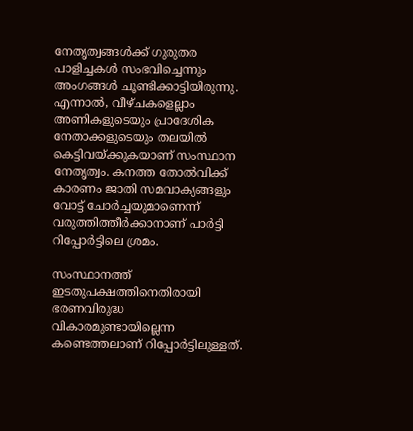നേതൃത്വങ്ങൾക്ക് ഗുരുതര പാളിച്ചകൾ സംഭവിച്ചെന്നും അംഗങ്ങൾ ചൂണ്ടിക്കാട്ടിയിരുന്നു. എന്നാൽ, വീഴ്ചകളെല്ലാം അണികളുടെയും പ്രാദേശിക നേതാക്കളുടെയും തലയിൽ കെട്ടിവയ്ക്കുകയാണ് സംസ്ഥാന നേതൃത്വം. കനത്ത തോൽവിക്ക് കാരണം ജാതി സമവാക്യങ്ങളും വോട്ട് ചോർച്ചയുമാണെന്ന് വരുത്തിത്തീർക്കാനാണ് പാർട്ടി റിപ്പോർട്ടിലെ ശ്രമം.

സംസ്ഥാനത്ത് ഇടതുപക്ഷത്തിനെതിരായി ഭരണവിരുദ്ധ വികാരമുണ്ടായില്ലെന്ന കണ്ടെത്തലാണ് റിപ്പോർട്ടിലുള്ളത്.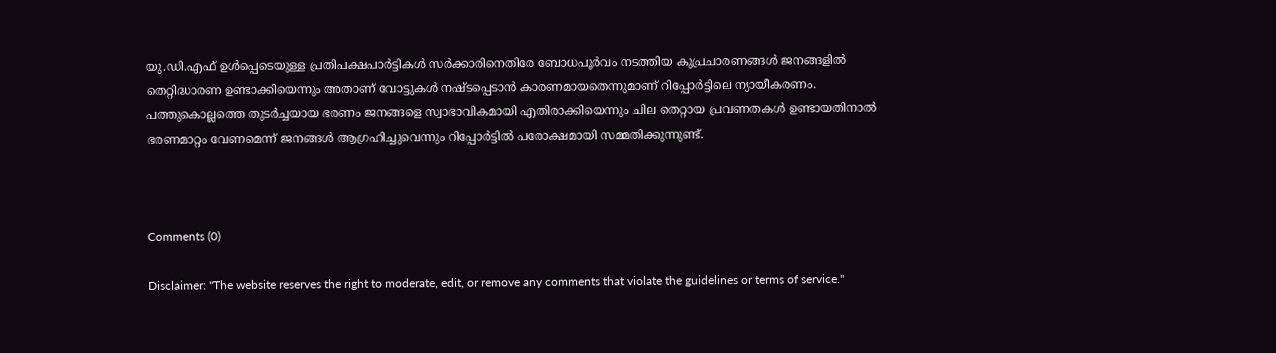യു.ഡി.എഫ് ഉൾപ്പെടെയുള്ള പ്രതിപക്ഷപാർട്ടികൾ സർക്കാരിനെതിരേ ബോധപൂർവം നടത്തിയ കുപ്രചാരണങ്ങൾ ജനങ്ങളിൽ തെറ്റിദ്ധാരണ ഉണ്ടാക്കിയെന്നും അതാണ് വോട്ടുകൾ നഷ്ടപ്പെടാൻ കാരണമായതെന്നുമാണ് റിപ്പോർട്ടിലെ ന്യായീകരണം. പത്തുകൊല്ലത്തെ തുടർച്ചയായ ഭരണം ജനങ്ങളെ സ്വാഭാവികമായി എതിരാക്കിയെന്നും ചില തെറ്റായ പ്രവണതകൾ ഉണ്ടായതിനാൽ ഭരണമാറ്റം വേണമെന്ന് ജനങ്ങൾ ആഗ്രഹിച്ചുവെന്നും റിപ്പോർട്ടിൽ പരോക്ഷമായി സമ്മതിക്കുന്നുണ്ട്.



Comments (0)

Disclaimer: "The website reserves the right to moderate, edit, or remove any comments that violate the guidelines or terms of service."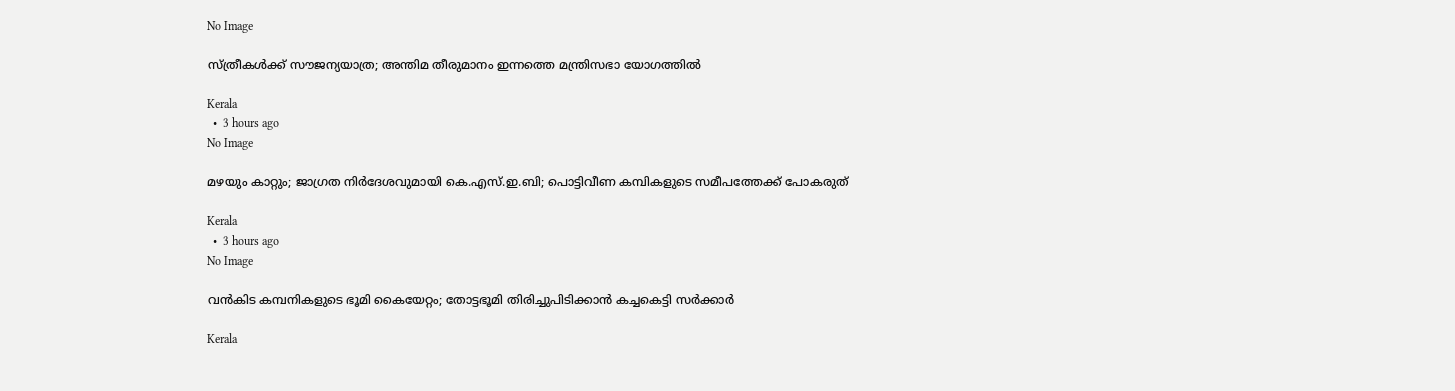No Image

സ്ത്രീകൾക്ക് സൗജന്യയാത്ര; അന്തിമ തീരുമാനം ഇന്നത്തെ മന്ത്രിസഭാ യോഗത്തിൽ

Kerala
  •  3 hours ago
No Image

മഴയും കാറ്റും; ജാഗ്രത നിർദേശവുമായി കെ.എസ്.ഇ.ബി; പൊട്ടിവീണ കമ്പികളുടെ സമീപത്തേക്ക് പോകരുത്

Kerala
  •  3 hours ago
No Image

വൻകിട കമ്പനികളുടെ ഭൂമി കൈയേറ്റം; തോട്ടഭൂമി തിരിച്ചുപിടിക്കാൻ കച്ചകെട്ടി സർക്കാർ

Kerala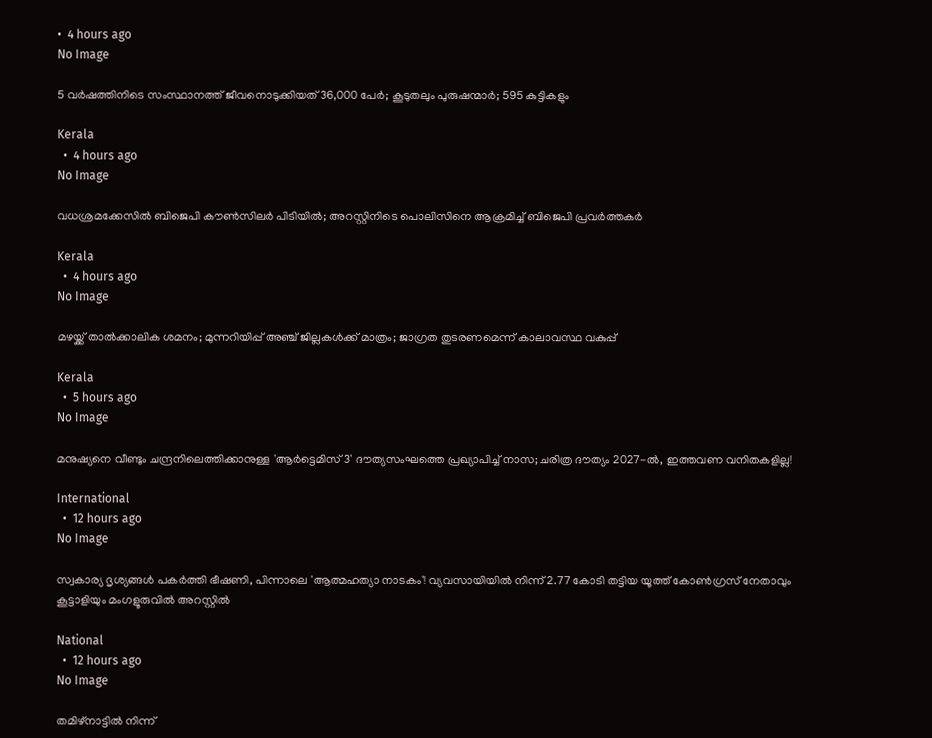•  4 hours ago
No Image

5 വർഷത്തിനിടെ സംസ്ഥാനത്ത് ജീവനൊടുക്കിയത് 36,000 പേർ; കൂടുതലും പുരുഷന്മാർ; 595 കുട്ടികളും

Kerala
  •  4 hours ago
No Image

വധശ്രമക്കേസില്‍ ബിജെപി കൗണ്‍സിലര്‍ പിടിയില്‍; അറസ്റ്റിനിടെ പൊലിസിനെ ആക്രമിച്ച് ബിജെപി പ്രവര്‍ത്തകര്‍

Kerala
  •  4 hours ago
No Image

മഴയ്ക്ക് താല്‍ക്കാലിക ശമനം; മുന്നറിയിപ്പ് അഞ്ച് ജില്ലകള്‍ക്ക് മാത്രം; ജാഗ്രത തുടരണമെന്ന് കാലാവസ്ഥ വകുപ്പ്

Kerala
  •  5 hours ago
No Image

മനുഷ്യനെ വീണ്ടും ചന്ദ്രനിലെത്തിക്കാനുള്ള 'ആർട്ടെമിസ് 3' ദൗത്യസംഘത്തെ പ്രഖ്യാപിച്ച് നാസ; ചരിത്ര ദൗത്യം 2027-ൽ, ഇത്തവണ വനിതകളില്ല!

International
  •  12 hours ago
No Image

സ്വകാര്യ ദൃശ്യങ്ങൾ പകർത്തി ഭീഷണി, പിന്നാലെ 'ആത്മഹത്യാ നാടകം'! വ്യവസായിയിൽ നിന്ന് 2.77 കോടി തട്ടിയ യൂത്ത് കോൺഗ്രസ് നേതാവും കൂട്ടാളിയും മംഗളൂരുവിൽ അറസ്റ്റിൽ

National
  •  12 hours ago
No Image

തമിഴ്നാട്ടിൽ നിന്ന്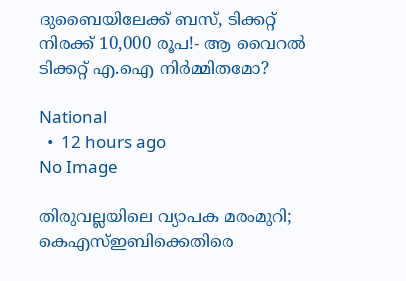ദുബൈയിലേക്ക് ബസ്, ടിക്കറ്റ് നിരക്ക് 10,000 രൂപ!- ആ വൈറൽ ടിക്കറ്റ് എ.ഐ നിർമ്മിതമോ?

National
  •  12 hours ago
No Image

തിരുവല്ലയിലെ വ്യാപക മരംമുറി; കെഎസ്ഇബിക്കെതിരെ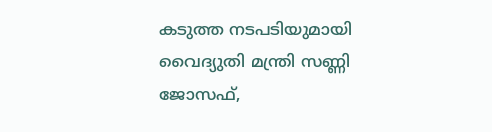കടുത്ത നടപടിയുമായി വൈദ്യുതി മന്ത്രി സണ്ണി ജോസഫ്,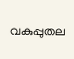വകുപ്പുതല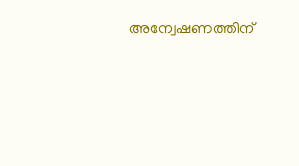അന്വേഷണത്തിന്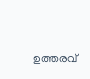ഉത്തരവ്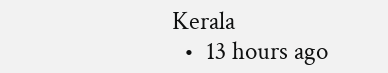Kerala
  •  13 hours ago